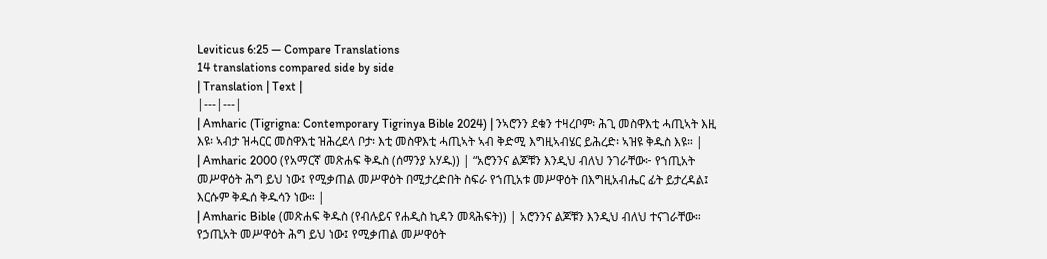Leviticus 6:25 — Compare Translations
14 translations compared side by side
| Translation | Text |
|---|---|
| Amharic (Tigrigna: Contemporary Tigrinya Bible 2024) | ንኣሮንን ደቁን ተዛረቦም፡ ሕጊ መስዋእቲ ሓጢኣት እዚ እዩ፡ ኣብታ ዝሓርር መስዋእቲ ዝሕረደላ ቦታ፡ እቲ መስዋእቲ ሓጢኣት ኣብ ቅድሚ እግዚኣብሄር ይሕረድ፡ ኣዝዩ ቅዱስ እዩ። |
| Amharic 2000 (የአማርኛ መጽሐፍ ቅዱስ (ሰማንያ አሃዱ)) | “አሮንንና ልጆቹን እንዲህ ብለህ ንገራቸው፦ የኀጢአት መሥዋዕት ሕግ ይህ ነው፤ የሚቃጠል መሥዋዕት በሚታረድበት ስፍራ የኀጢአቱ መሥዋዕት በእግዚአብሔር ፊት ይታረዳል፤ እርሱም ቅዱሰ ቅዱሳን ነው። |
| Amharic Bible (መጽሐፍ ቅዱስ (የብሉይና የሐዲስ ኪዳን መጻሕፍት)) | አሮንንና ልጆቹን እንዲህ ብለህ ተናገራቸው። የኃጢአት መሥዋዕት ሕግ ይህ ነው፤ የሚቃጠል መሥዋዕት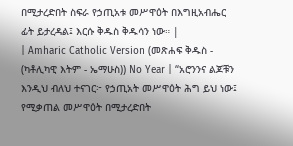በሚታረድበት ስፍራ የኃጢአቱ መሥዋዕት በእግዚአብሔር ፊት ይታረዳል፤ እርሱ ቅዱስ ቅዱሳን ነው። |
| Amharic Catholic Version (መጽሐፍ ቅዱስ - (ካቶሊካዊ እትም - ኤማሁስ)) No Year | “አሮንንና ልጆቹን እንዲህ ብለህ ተናገር፦ የኃጢአት መሥዋዕት ሕግ ይህ ነው፤ የሚቃጠል መሥዋዕት በሚታረድበት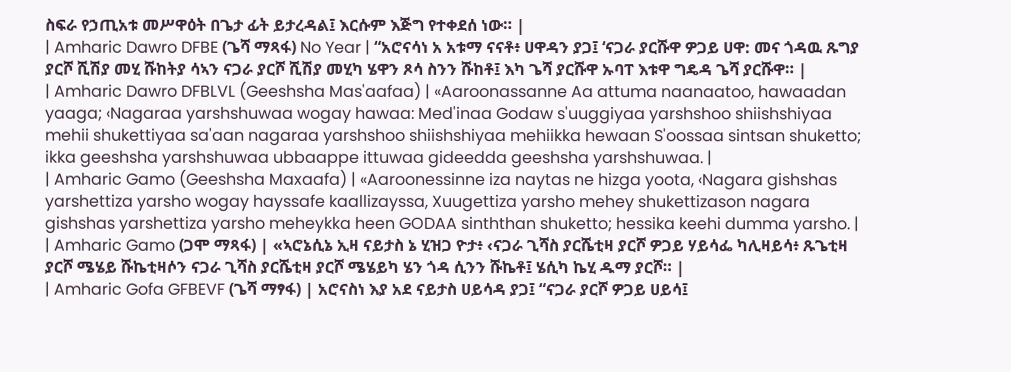ስፍራ የኃጢአቱ መሥዋዕት በጌታ ፊት ይታረዳል፤ እርሱም እጅግ የተቀደሰ ነው። |
| Amharic Dawro DFBE (ጌሻ ማጻፋ) No Year | “አሮናሳነ አ አቱማ ናናቶ፥ ሀዋዳን ያጋ፤ ‘ናጋራ ያርሹዋ ዎጋይ ሀዋ: መና ጎዳዉ ጹግያ ያርሾ ሺሽያ መሂ ሹከትያ ሳኣን ናጋራ ያርሾ ሺሽያ መሂካ ሄዋን ጾሳ ስንን ሹከቶ፤ እካ ጌሻ ያርሹዋ ኡባፐ እቱዋ ግዴዳ ጌሻ ያርሹዋ። |
| Amharic Dawro DFBLVL (Geeshsha Mas'aafaa) | «Aaroonassanne Aa attuma naanaatoo, hawaadan yaaga; ‹Nagaraa yarshshuwaa wogay hawaa: Med'inaa Godaw s'uuggiyaa yarshshoo shiishshiyaa mehii shukettiyaa sa'aan nagaraa yarshshoo shiishshiyaa mehiikka hewaan S'oossaa sintsan shuketto; ikka geeshsha yarshshuwaa ubbaappe ittuwaa gideedda geeshsha yarshshuwaa. |
| Amharic Gamo (Geeshsha Maxaafa) | «Aaroonessinne iza naytas ne hizga yoota, ‹Nagara gishshas yarshettiza yarsho wogay hayssafe kaallizayssa, Xuugettiza yarsho mehey shukettizason nagara gishshas yarshettiza yarsho meheykka heen GODAA sinththan shuketto; hessika keehi dumma yarsho. |
| Amharic Gamo (ጋሞ ማጻፋ) | «ኣሮኔሲኔ ኢዛ ናይታስ ኔ ሂዝጋ ዮታ፥ ‹ናጋራ ጊሻስ ያርሼቲዛ ያርሾ ዎጋይ ሃይሳፌ ካሊዛይሳ፥ ጹጌቲዛ ያርሾ ሜሄይ ሹኬቲዛሶን ናጋራ ጊሻስ ያርሼቲዛ ያርሾ ሜሄይካ ሄን ጎዳ ሲንን ሹኬቶ፤ ሄሲካ ኬሂ ዱማ ያርሾ። |
| Amharic Gofa GFBEVF (ጌሻ ማፃፋ) | አሮናስነ እያ አደ ናይታስ ሀይሳዳ ያጋ፤ “ናጋራ ያርሾ ዎጋይ ሀይሳ፤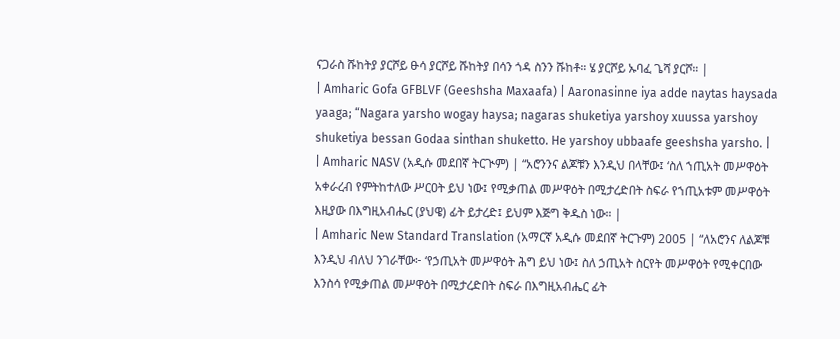ናጋራስ ሹከትያ ያርሾይ ፁሳ ያርሾይ ሹከትያ በሳን ጎዳ ስንን ሹከቶ። ሄ ያርሾይ ኡባፈ ጌሻ ያርሾ። |
| Amharic Gofa GFBLVF (Geeshsha Maxaafa) | Aaronasinne iya adde naytas haysada yaaga; “Nagara yarsho wogay haysa; nagaras shuketiya yarshoy xuussa yarshoy shuketiya bessan Godaa sinthan shuketto. He yarshoy ubbaafe geeshsha yarsho. |
| Amharic NASV (አዲሱ መደበኛ ትርጒም) | “አሮንንና ልጆቹን እንዲህ በላቸው፤ ‘ስለ ኀጢአት መሥዋዕት አቀራረብ የምትከተለው ሥርዐት ይህ ነው፤ የሚቃጠል መሥዋዕት በሚታረድበት ስፍራ የኀጢአቱም መሥዋዕት እዚያው በእግዚአብሔር (ያህዌ) ፊት ይታረድ፤ ይህም እጅግ ቅዱስ ነው። |
| Amharic New Standard Translation (አማርኛ አዲሱ መደበኛ ትርጉም) 2005 | “ለአሮንና ለልጆቹ እንዲህ ብለህ ንገራቸው፦ ‘የኃጢአት መሥዋዕት ሕግ ይህ ነው፤ ስለ ኃጢአት ስርየት መሥዋዕት የሚቀርበው እንስሳ የሚቃጠል መሥዋዕት በሚታረድበት ስፍራ በእግዚአብሔር ፊት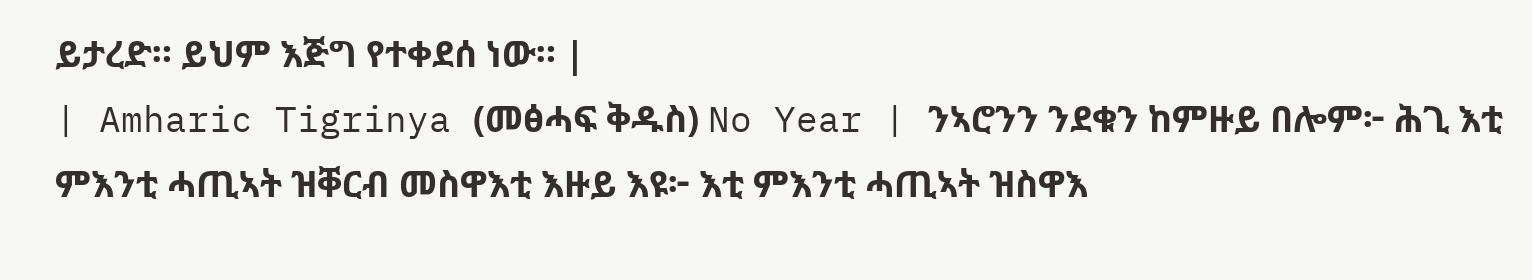ይታረድ። ይህም እጅግ የተቀደሰ ነው። |
| Amharic Tigrinya (መፅሓፍ ቅዱስ) No Year | ንኣሮንን ንደቁን ከምዙይ በሎም፦ ሕጊ እቲ ምእንቲ ሓጢኣት ዝቐርብ መስዋእቲ እዙይ እዩ፦ እቲ ምእንቲ ሓጢኣት ዝስዋእ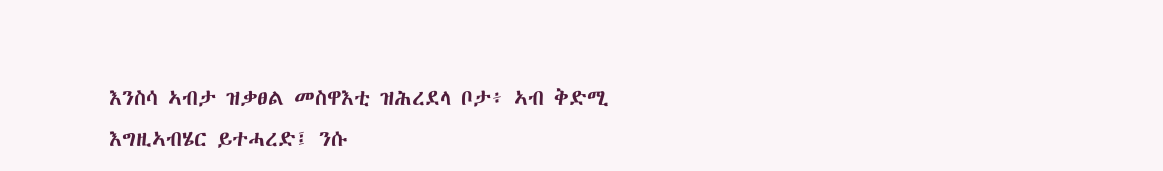እንስሳ ኣብታ ዝቃፀል መስዋእቲ ዝሕረደላ ቦታ፥ ኣብ ቅድሚ እግዚኣብሄር ይተሓረድ፤ ንሱ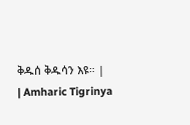ቅዱሰ ቅዱሳን እዩ። |
| Amharic Tigrinya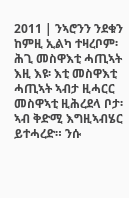2011 | ንኣሮንን ንደቁን ከምዚ ኢልካ ተዛረቦም፡ ሕጊ መስዋእቲ ሓጢኣት እዚ እዩ፡ እቲ መስዋእቲ ሓጢኣት ኣብታ ዚሓርር መስዋኣቲ ዚሕረደላ ቦታ፡ ኣብ ቅድሚ እግዚኣብሄር ይተሓረድ። ንሱ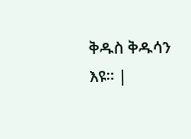ቅዱስ ቅዱሳን እዩ። |